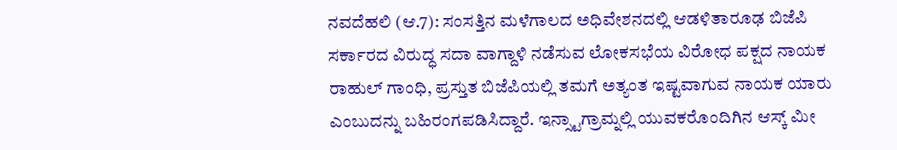ನವದೆಹಲಿ (ಆ.7): ಸಂಸತ್ತಿನ ಮಳೆಗಾಲದ ಅಧಿವೇಶನದಲ್ಲಿ ಆಡಳಿತಾರೂಢ ಬಿಜೆಪಿ ಸರ್ಕಾರದ ವಿರುದ್ಧ ಸದಾ ವಾಗ್ದಾಳಿ ನಡೆಸುವ ಲೋಕಸಭೆಯ ವಿರೋಧ ಪಕ್ಷದ ನಾಯಕ ರಾಹುಲ್ ಗಾಂಧಿ, ಪ್ರಸ್ತುತ ಬಿಜೆಪಿಯಲ್ಲಿ ತಮಗೆ ಅತ್ಯಂತ ಇಷ್ಟವಾಗುವ ನಾಯಕ ಯಾರು ಎಂಬುದನ್ನು ಬಹಿರಂಗಪಡಿಸಿದ್ದಾರೆ. ಇನ್ಸ್ಟಾಗ್ರಾಮ್ನಲ್ಲಿ ಯುವಕರೊಂದಿಗಿನ ಆಸ್ಕ್ ಮೀ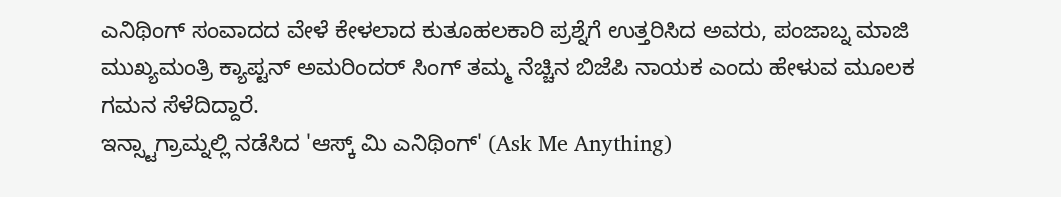ಎನಿಥಿಂಗ್ ಸಂವಾದದ ವೇಳೆ ಕೇಳಲಾದ ಕುತೂಹಲಕಾರಿ ಪ್ರಶ್ನೆಗೆ ಉತ್ತರಿಸಿದ ಅವರು, ಪಂಜಾಬ್ನ ಮಾಜಿ ಮುಖ್ಯಮಂತ್ರಿ ಕ್ಯಾಪ್ಟನ್ ಅಮರಿಂದರ್ ಸಿಂಗ್ ತಮ್ಮ ನೆಚ್ಚಿನ ಬಿಜೆಪಿ ನಾಯಕ ಎಂದು ಹೇಳುವ ಮೂಲಕ ಗಮನ ಸೆಳೆದಿದ್ದಾರೆ.
ಇನ್ಸ್ಟಾಗ್ರಾಮ್ನಲ್ಲಿ ನಡೆಸಿದ 'ಆಸ್ಕ್ ಮಿ ಎನಿಥಿಂಗ್' (Ask Me Anything)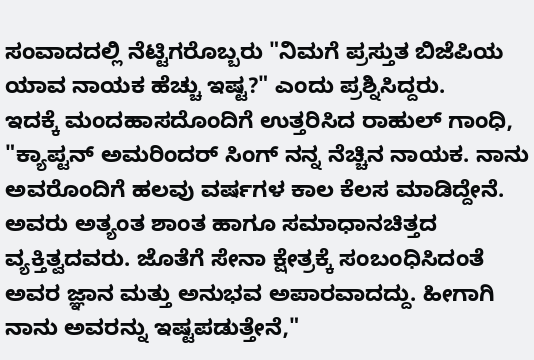ಸಂವಾದದಲ್ಲಿ ನೆಟ್ಟಿಗರೊಬ್ಬರು "ನಿಮಗೆ ಪ್ರಸ್ತುತ ಬಿಜೆಪಿಯ ಯಾವ ನಾಯಕ ಹೆಚ್ಚು ಇಷ್ಟ?" ಎಂದು ಪ್ರಶ್ನಿಸಿದ್ದರು.
ಇದಕ್ಕೆ ಮಂದಹಾಸದೊಂದಿಗೆ ಉತ್ತರಿಸಿದ ರಾಹುಲ್ ಗಾಂಧಿ, "ಕ್ಯಾಪ್ಟನ್ ಅಮರಿಂದರ್ ಸಿಂಗ್ ನನ್ನ ನೆಚ್ಚಿನ ನಾಯಕ. ನಾನು ಅವರೊಂದಿಗೆ ಹಲವು ವರ್ಷಗಳ ಕಾಲ ಕೆಲಸ ಮಾಡಿದ್ದೇನೆ. ಅವರು ಅತ್ಯಂತ ಶಾಂತ ಹಾಗೂ ಸಮಾಧಾನಚಿತ್ತದ ವ್ಯಕ್ತಿತ್ವದವರು. ಜೊತೆಗೆ ಸೇನಾ ಕ್ಷೇತ್ರಕ್ಕೆ ಸಂಬಂಧಿಸಿದಂತೆ ಅವರ ಜ್ಞಾನ ಮತ್ತು ಅನುಭವ ಅಪಾರವಾದದ್ದು. ಹೀಗಾಗಿ ನಾನು ಅವರನ್ನು ಇಷ್ಟಪಡುತ್ತೇನೆ,"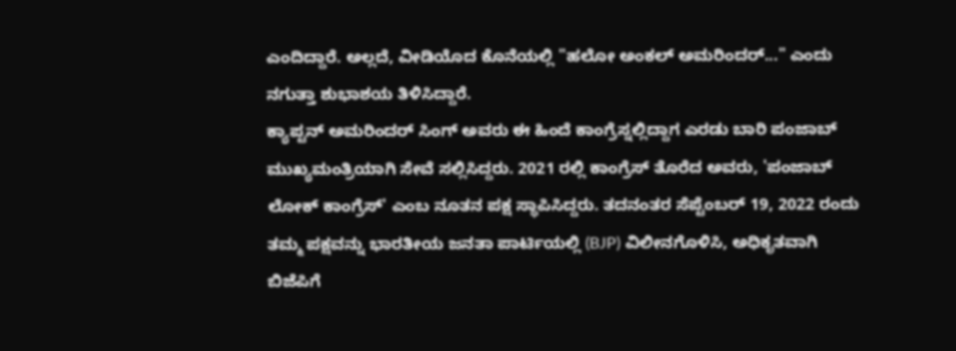ಎಂದಿದ್ದಾರೆ. ಅಲ್ಲದೆ, ವೀಡಿಯೊದ ಕೊನೆಯಲ್ಲಿ "ಹಲೋ ಅಂಕಲ್ ಅಮರಿಂದರ್..." ಎಂದು ನಗುತ್ತಾ ಶುಭಾಶಯ ತಿಳಿಸಿದ್ದಾರೆ.
ಕ್ಯಾಪ್ಟನ್ ಅಮರಿಂದರ್ ಸಿಂಗ್ ಅವರು ಈ ಹಿಂದೆ ಕಾಂಗ್ರೆಸ್ನಲ್ಲಿದ್ದಾಗ ಎರಡು ಬಾರಿ ಪಂಜಾಬ್ ಮುಖ್ಯಮಂತ್ರಿಯಾಗಿ ಸೇವೆ ಸಲ್ಲಿಸಿದ್ದರು. 2021 ರಲ್ಲಿ ಕಾಂಗ್ರೆಸ್ ತೊರೆದ ಅವರು, 'ಪಂಜಾಬ್ ಲೋಕ್ ಕಾಂಗ್ರೆಸ್' ಎಂಬ ನೂತನ ಪಕ್ಷ ಸ್ಥಾಪಿಸಿದ್ದರು. ತದನಂತರ ಸೆಪ್ಟೆಂಬರ್ 19, 2022 ರಂದು ತಮ್ಮ ಪಕ್ಷವನ್ನು ಭಾರತೀಯ ಜನತಾ ಪಾರ್ಟಿಯಲ್ಲಿ (BJP) ವಿಲೀನಗೊಳಿಸಿ, ಅಧಿಕೃತವಾಗಿ ಬಿಜೆಪಿಗೆ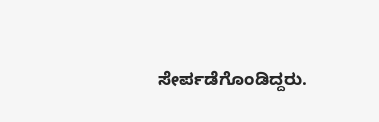ಸೇರ್ಪಡೆಗೊಂಡಿದ್ದರು.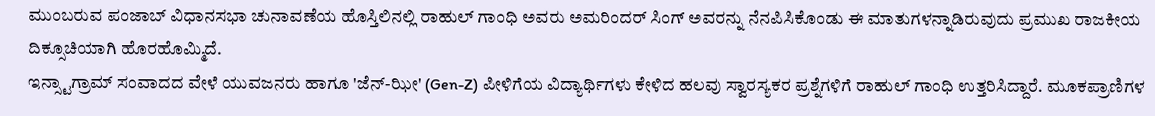ಮುಂಬರುವ ಪಂಜಾಬ್ ವಿಧಾನಸಭಾ ಚುನಾವಣೆಯ ಹೊಸ್ತಿಲಿನಲ್ಲಿ ರಾಹುಲ್ ಗಾಂಧಿ ಅವರು ಅಮರಿಂದರ್ ಸಿಂಗ್ ಅವರನ್ನು ನೆನಪಿಸಿಕೊಂಡು ಈ ಮಾತುಗಳನ್ನಾಡಿರುವುದು ಪ್ರಮುಖ ರಾಜಕೀಯ ದಿಕ್ಸೂಚಿಯಾಗಿ ಹೊರಹೊಮ್ಮಿದೆ.
ಇನ್ಸ್ಟಾಗ್ರಾಮ್ ಸಂವಾದದ ವೇಳೆ ಯುವಜನರು ಹಾಗೂ 'ಜೆನ್-ಝೀ' (Gen-Z) ಪೀಳಿಗೆಯ ವಿದ್ಯಾರ್ಥಿಗಳು ಕೇಳಿದ ಹಲವು ಸ್ವಾರಸ್ಯಕರ ಪ್ರಶ್ನೆಗಳಿಗೆ ರಾಹುಲ್ ಗಾಂಧಿ ಉತ್ತರಿಸಿದ್ದಾರೆ. ಮೂಕಪ್ರಾಣಿಗಳ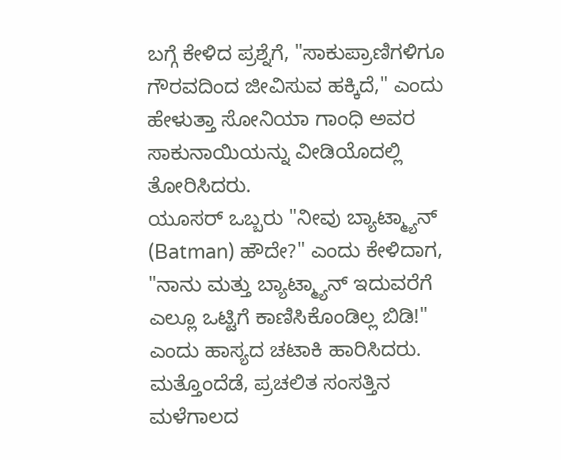ಬಗ್ಗೆ ಕೇಳಿದ ಪ್ರಶ್ನೆಗೆ, "ಸಾಕುಪ್ರಾಣಿಗಳಿಗೂ ಗೌರವದಿಂದ ಜೀವಿಸುವ ಹಕ್ಕಿದೆ," ಎಂದು ಹೇಳುತ್ತಾ ಸೋನಿಯಾ ಗಾಂಧಿ ಅವರ ಸಾಕುನಾಯಿಯನ್ನು ವೀಡಿಯೊದಲ್ಲಿ ತೋರಿಸಿದರು.
ಯೂಸರ್ ಒಬ್ಬರು "ನೀವು ಬ್ಯಾಟ್ಮ್ಯಾನ್ (Batman) ಹೌದೇ?" ಎಂದು ಕೇಳಿದಾಗ, "ನಾನು ಮತ್ತು ಬ್ಯಾಟ್ಮ್ಯಾನ್ ಇದುವರೆಗೆ ಎಲ್ಲೂ ಒಟ್ಟಿಗೆ ಕಾಣಿಸಿಕೊಂಡಿಲ್ಲ ಬಿಡಿ!" ಎಂದು ಹಾಸ್ಯದ ಚಟಾಕಿ ಹಾರಿಸಿದರು.
ಮತ್ತೊಂದೆಡೆ, ಪ್ರಚಲಿತ ಸಂಸತ್ತಿನ ಮಳೆಗಾಲದ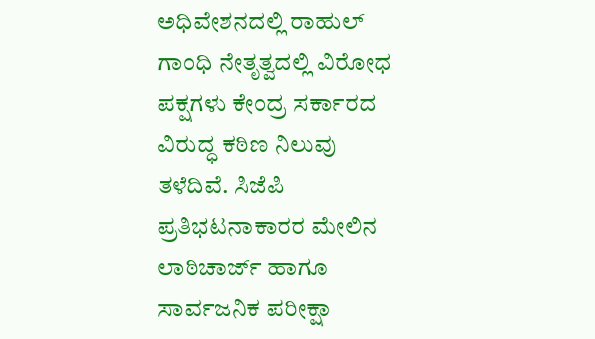ಅಧಿವೇಶನದಲ್ಲಿ ರಾಹುಲ್ ಗಾಂಧಿ ನೇತೃತ್ವದಲ್ಲಿ ವಿರೋಧ ಪಕ್ಷಗಳು ಕೇಂದ್ರ ಸರ್ಕಾರದ ವಿರುದ್ಧ ಕಠಿಣ ನಿಲುವು ತಳೆದಿವೆ. ಸಿಜೆಪಿ ಪ್ರತಿಭಟನಾಕಾರರ ಮೇಲಿನ ಲಾಠಿಚಾರ್ಜ್ ಹಾಗೂ ಸಾರ್ವಜನಿಕ ಪರೀಕ್ಷಾ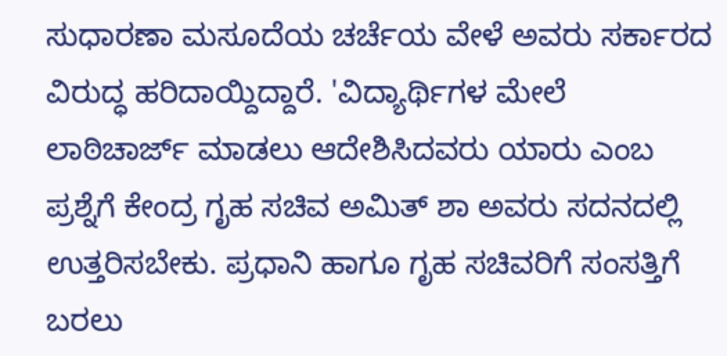ಸುಧಾರಣಾ ಮಸೂದೆಯ ಚರ್ಚೆಯ ವೇಳೆ ಅವರು ಸರ್ಕಾರದ ವಿರುದ್ಧ ಹರಿದಾಯ್ದಿದ್ದಾರೆ. 'ವಿದ್ಯಾರ್ಥಿಗಳ ಮೇಲೆ ಲಾಠಿಚಾರ್ಜ್ ಮಾಡಲು ಆದೇಶಿಸಿದವರು ಯಾರು ಎಂಬ ಪ್ರಶ್ನೆಗೆ ಕೇಂದ್ರ ಗೃಹ ಸಚಿವ ಅಮಿತ್ ಶಾ ಅವರು ಸದನದಲ್ಲಿ ಉತ್ತರಿಸಬೇಕು. ಪ್ರಧಾನಿ ಹಾಗೂ ಗೃಹ ಸಚಿವರಿಗೆ ಸಂಸತ್ತಿಗೆ ಬರಲು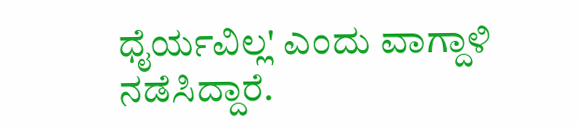ಧೈರ್ಯವಿಲ್ಲ' ಎಂದು ವಾಗ್ದಾಳಿ ನಡೆಸಿದ್ದಾರೆ.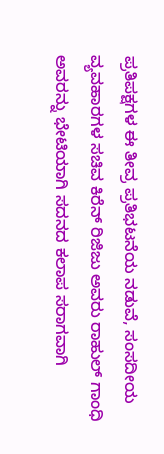ಪ್ರತಿಪಕ್ಷಗಳ ಈ ತೀವ್ರ ಪ್ರತಿಭಟನೆಯ ನಡುವೆ, ಸಂಸದೀಯ ವ್ಯವಹಾರಗಳ ಸಚಿವ ಕಿರೆನ್ ರಿಜಿಜು ಅವರು ರಾಹುಲ್ ಗಾಂಧಿ ಅವರನ್ನು ಭೇಟಿಯಾಗಿ ಸದನದ ಕಲಾಪ ಸರಾಗವಾಗಿ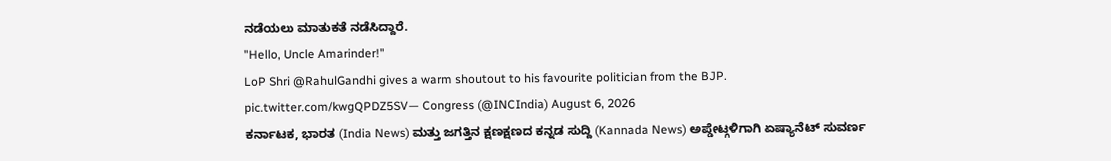ನಡೆಯಲು ಮಾತುಕತೆ ನಡೆಸಿದ್ದಾರೆ.
"Hello, Uncle Amarinder!"
LoP Shri @RahulGandhi gives a warm shoutout to his favourite politician from the BJP. pic.twitter.com/kwgQPDZ5SV— Congress (@INCIndia) August 6, 2026
ಕರ್ನಾಟಕ, ಭಾರತ (India News) ಮತ್ತು ಜಗತ್ತಿನ ಕ್ಷಣಕ್ಷಣದ ಕನ್ನಡ ಸುದ್ದಿ (Kannada News) ಅಪ್ಡೇಟ್ಗಳಿಗಾಗಿ ಏಷ್ಯಾನೆಟ್ ಸುವರ್ಣ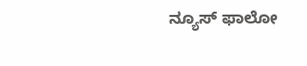ನ್ಯೂಸ್ ಫಾಲೋ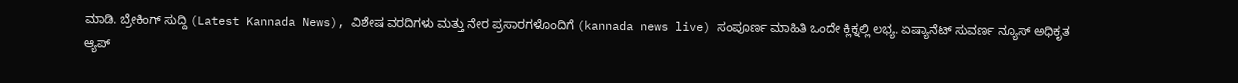ಮಾಡಿ. ಬ್ರೇಕಿಂಗ್ ಸುದ್ದಿ (Latest Kannada News), ವಿಶೇಷ ವರದಿಗಳು ಮತ್ತು ನೇರ ಪ್ರಸಾರಗಳೊಂದಿಗೆ (kannada news live) ಸಂಪೂರ್ಣ ಮಾಹಿತಿ ಒಂದೇ ಕ್ಲಿಕ್ನಲ್ಲಿ ಲಭ್ಯ. ಏಷ್ಯಾನೆಟ್ ಸುವರ್ಣ ನ್ಯೂಸ್ ಅಧಿಕೃತ ಆ್ಯಪ್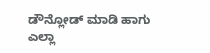ಡೌನ್ಲೋಡ್ ಮಾಡಿ ಹಾಗು ಎಲ್ಲಾ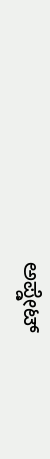ಅಪ್ಡೇಟ್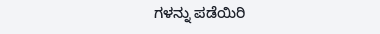ಗಳನ್ನು ಪಡೆಯಿರಿ